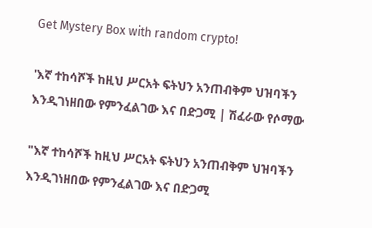Get Mystery Box with random crypto!

'እኛ ተከሳሾች ከዚህ ሥርአት ፍትህን አንጠብቅም ህዝባችን እንዲገነዘበው የምንፈልገው እና በድጋሚ | ሽፈራው የሶማው

"እኛ ተከሳሾች ከዚህ ሥርአት ፍትህን አንጠብቅም ህዝባችን እንዲገነዘበው የምንፈልገው እና በድጋሚ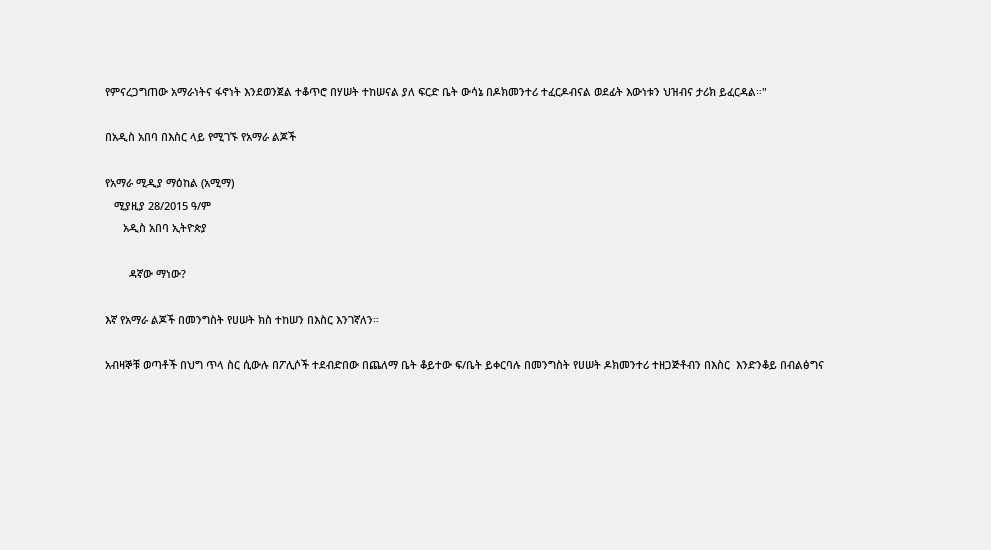የምናረጋግጠው አማራነትና ፋኖነት እንደወንጀል ተቆጥሮ በሃሠት ተከሠናል ያለ ፍርድ ቤት ውሳኔ በዶክመንተሪ ተፈርዶብናል ወደፊት እውነቱን ህዝብና ታሪክ ይፈርዳል።"

በአዲስ አበባ በእስር ላይ የሚገኙ የአማራ ልጆች

የአማራ ሚዲያ ማዕከል (አሚማ)
   ሚያዚያ 28/2015 ዓ/ም
      አዲስ አበባ ኢትዮጵያ

        ዳኛው ማነው?

እኛ የአማራ ልጆች በመንግስት የሀሠት ክስ ተከሠን በእስር እንገኛለን።

አብዛኞቹ ወጣቶች በህግ ጥላ ስር ሲውሉ በፖሊሶች ተደብድበው በጨለማ ቤት ቆይተው ፍ/ቤት ይቀርባሉ በመንግስት የሀሠት ዶክመንተሪ ተዘጋጅቶብን በእስር  እንድንቆይ በብልፅግና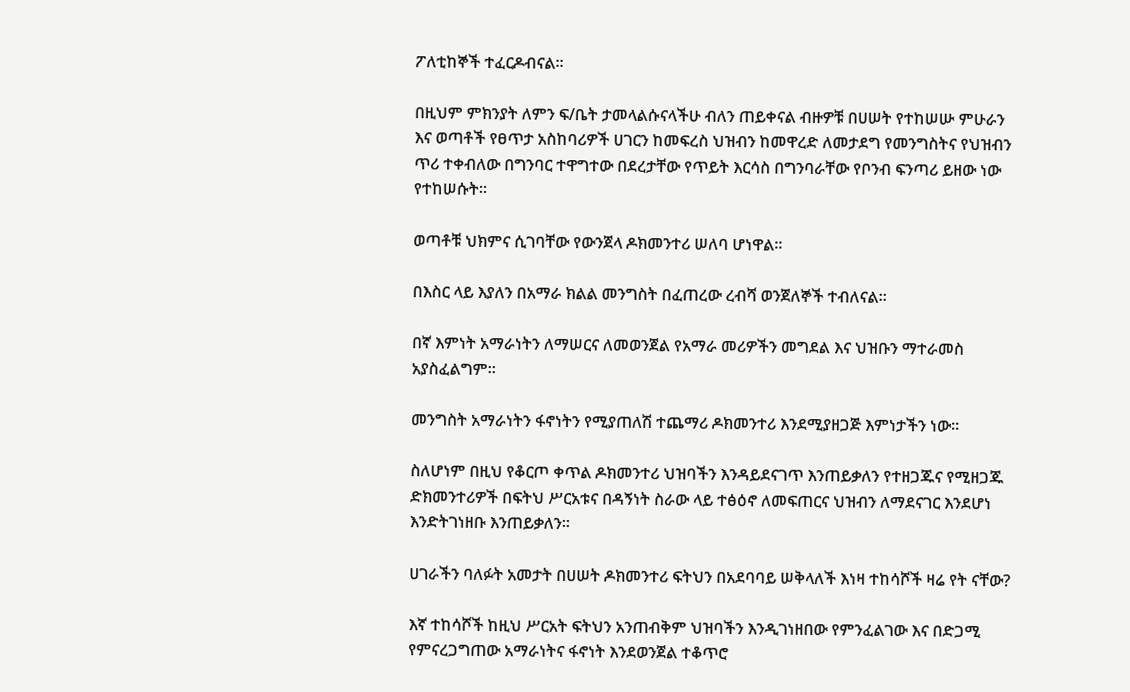ፖለቲከኞች ተፈርዶብናል።

በዚህም ምክንያት ለምን ፍ/ቤት ታመላልሱናላችሁ ብለን ጠይቀናል ብዙዎቹ በሀሠት የተከሠሡ ምሁራን እና ወጣቶች የፀጥታ አስከባሪዎች ሀገርን ከመፍረስ ህዝብን ከመዋረድ ለመታደግ የመንግስትና የህዝብን ጥሪ ተቀብለው በግንባር ተዋግተው በደረታቸው የጥይት እርሳስ በግንባራቸው የቦንብ ፍንጣሪ ይዘው ነው የተከሠሱት።

ወጣቶቹ ህክምና ሲገባቸው የውንጀላ ዶክመንተሪ ሠለባ ሆነዋል።

በእስር ላይ እያለን በአማራ ክልል መንግስት በፈጠረው ረብሻ ወንጀለኞች ተብለናል።

በኛ እምነት አማራነትን ለማሠርና ለመወንጀል የአማራ መሪዎችን መግደል እና ህዝቡን ማተራመስ አያስፈልግም።

መንግስት አማራነትን ፋኖነትን የሚያጠለሽ ተጨማሪ ዶክመንተሪ እንደሚያዘጋጅ እምነታችን ነው።

ስለሆነም በዚህ የቆርጦ ቀጥል ዶክመንተሪ ህዝባችን እንዳይደናገጥ እንጠይቃለን የተዘጋጁና የሚዘጋጁ ድክመንተሪዎች በፍትህ ሥርአቱና በዳኝነት ስራው ላይ ተፅዕኖ ለመፍጠርና ህዝብን ለማደናገር እንደሆነ እንድትገነዘቡ እንጠይቃለን።

ሀገራችን ባለፉት አመታት በሀሠት ዶክመንተሪ ፍትህን በአደባባይ ሠቅላለች እነዛ ተከሳሾች ዛሬ የት ናቸው?

እኛ ተከሳሾች ከዚህ ሥርአት ፍትህን አንጠብቅም ህዝባችን እንዲገነዘበው የምንፈልገው እና በድጋሚ የምናረጋግጠው አማራነትና ፋኖነት እንደወንጀል ተቆጥሮ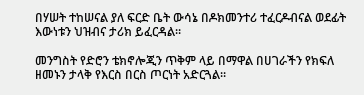በሃሠት ተከሠናል ያለ ፍርድ ቤት ውሳኔ በዶክመንተሪ ተፈርዶብናል ወደፊት እውነቱን ህዝብና ታሪክ ይፈርዳል።

መንግስት የድሮን ቴክኖሎጂን ጥቅም ላይ በማዋል በሀገራችን የክፍለ ዘመኑን ታላቅ የእርስ በርስ ጦርነት አድርጓል።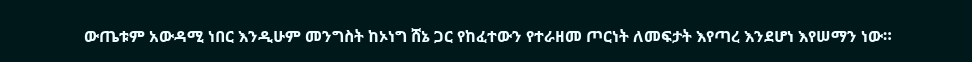ውጤቱም አውዳሚ ነበር እንዲሁም መንግስት ከኦነግ ሸኔ ጋር የከፈተውን የተራዘመ ጦርነት ለመፍታት እየጣረ እንደሆነ እየሠማን ነው።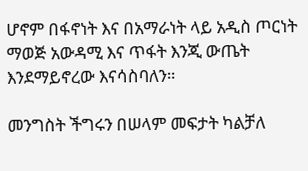ሆኖም በፋኖነት እና በአማራነት ላይ አዲስ ጦርነት ማወጅ አውዳሚ እና ጥፋት እንጂ ውጤት እንደማይኖረው እናሳስባለን።

መንግስት ችግሩን በሠላም መፍታት ካልቻለ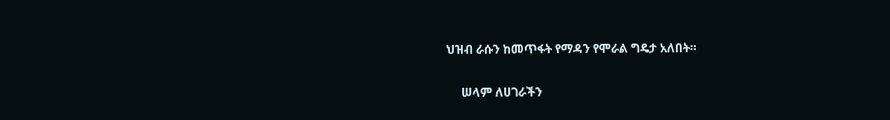ህዝብ ራሱን ከመጥፋት የማዳን የሞራል ግዴታ አለበት።

     ሠላም ለሀገራችን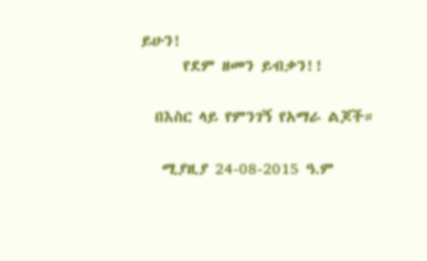ይሁን!
      የደም ዘመን ይብቃን!!

  በእስር ላይ የምንገኝ የአማራ ልጆች።

   ሚያዚያ 24-08-2015 ዓ.ም